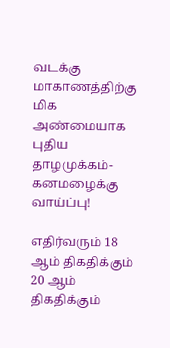வடக்கு மாகாணத்திற்கு மிக அண்மையாக புதிய தாழமுக்கம்- கனமழைக்கு வாய்ப்பு!

எதிர்வரும் 18 ஆம் திகதிக்கும் 20 ஆம் திகதிக்கும்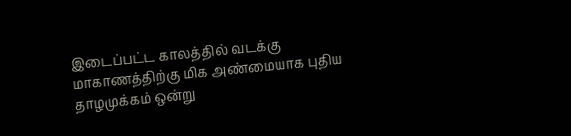இடைப்பட்ட காலத்தில் வடக்கு மாகாணத்திற்கு மிக அண்மையாக புதிய தாழமுக்கம் ஒன்று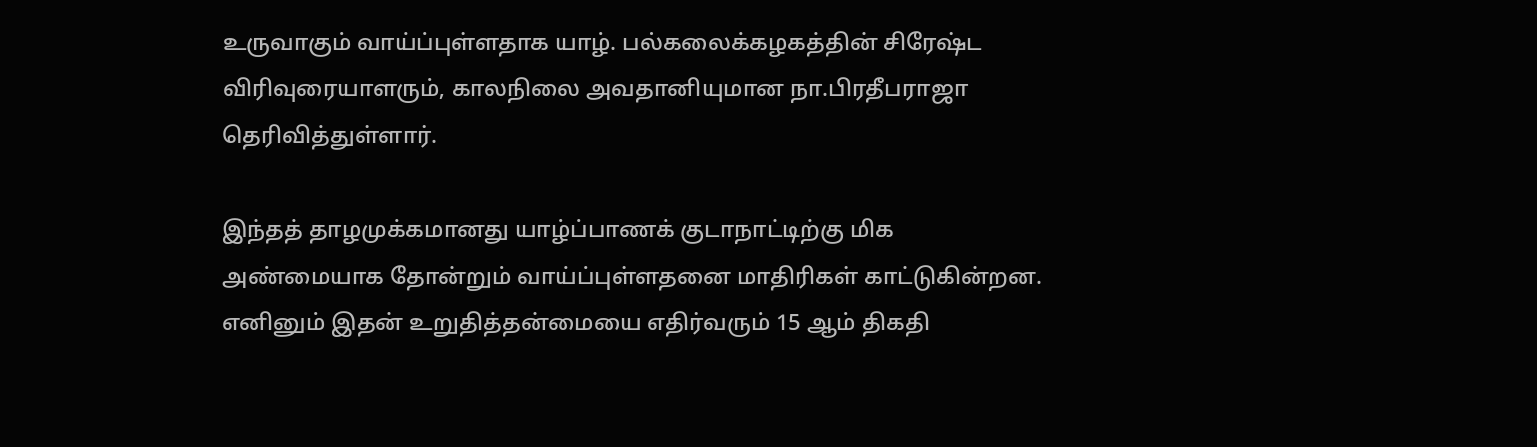உருவாகும் வாய்ப்புள்ளதாக யாழ். பல்கலைக்கழகத்தின் சிரேஷ்ட விரிவுரையாளரும், காலநிலை அவதானியுமான நா.பிரதீபராஜா தெரிவித்துள்ளார்.

இந்தத் தாழமுக்கமானது யாழ்ப்பாணக் குடாநாட்டிற்கு மிக அண்மையாக தோன்றும் வாய்ப்புள்ளதனை மாதிரிகள் காட்டுகின்றன. எனினும் இதன் உறுதித்தன்மையை எதிர்வரும் 15 ஆம் திகதி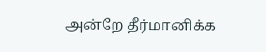அன்றே தீர்மானிக்க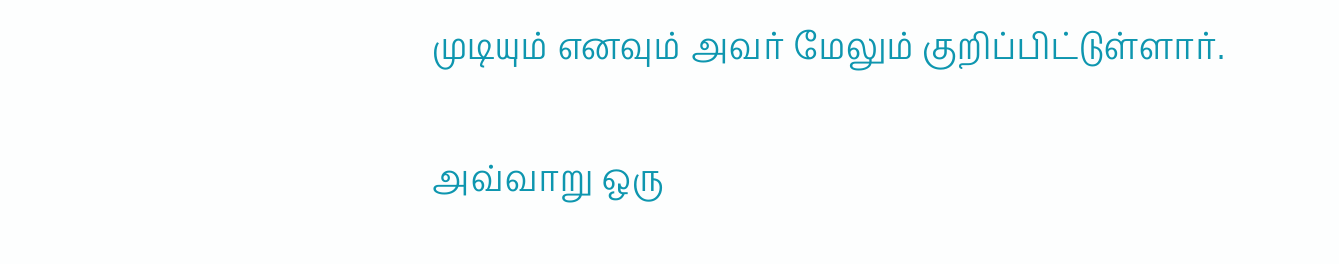முடியும் எனவும் அவர் மேலும் குறிப்பிட்டுள்ளார்.

அவ்வாறு ஒரு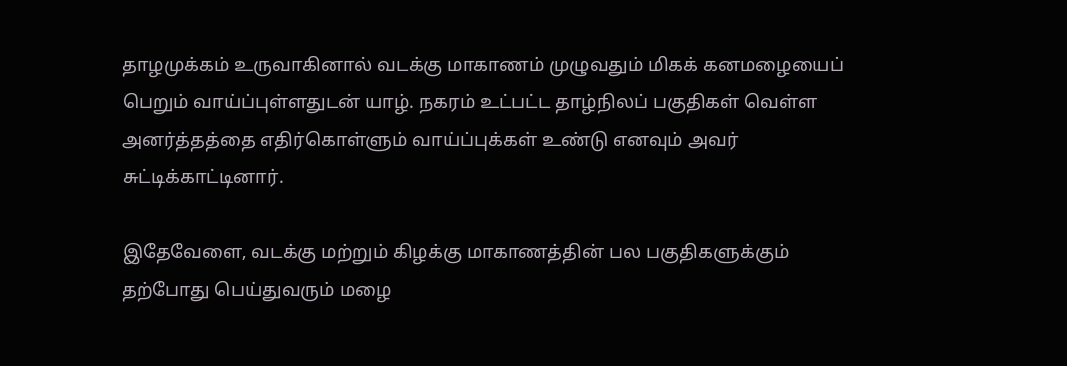தாழமுக்கம் உருவாகினால் வடக்கு மாகாணம் முழுவதும் மிகக் கனமழையைப் பெறும் வாய்ப்புள்ளதுடன் யாழ். நகரம் உட்பட்ட தாழ்நிலப் பகுதிகள் வெள்ள அனர்த்தத்தை எதிர்கொள்ளும் வாய்ப்புக்கள் உண்டு எனவும் அவர் சுட்டிக்காட்டினார்.

இதேவேளை, வடக்கு மற்றும் கிழக்கு மாகாணத்தின் பல பகுதிகளுக்கும் தற்போது பெய்துவரும் மழை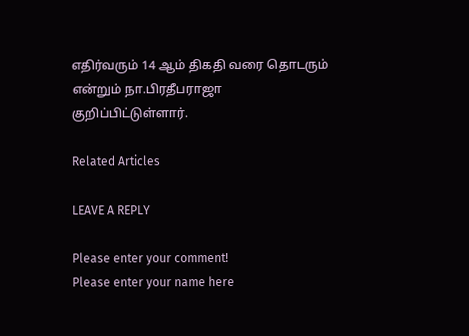எதிர்வரும் 14 ஆம் திகதி வரை தொடரும் என்றும் நா.பிரதீபராஜா குறிப்பிட்டுள்ளார்.

Related Articles

LEAVE A REPLY

Please enter your comment!
Please enter your name here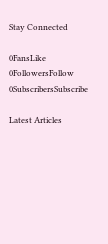Stay Connected

0FansLike
0FollowersFollow
0SubscribersSubscribe

Latest Articles